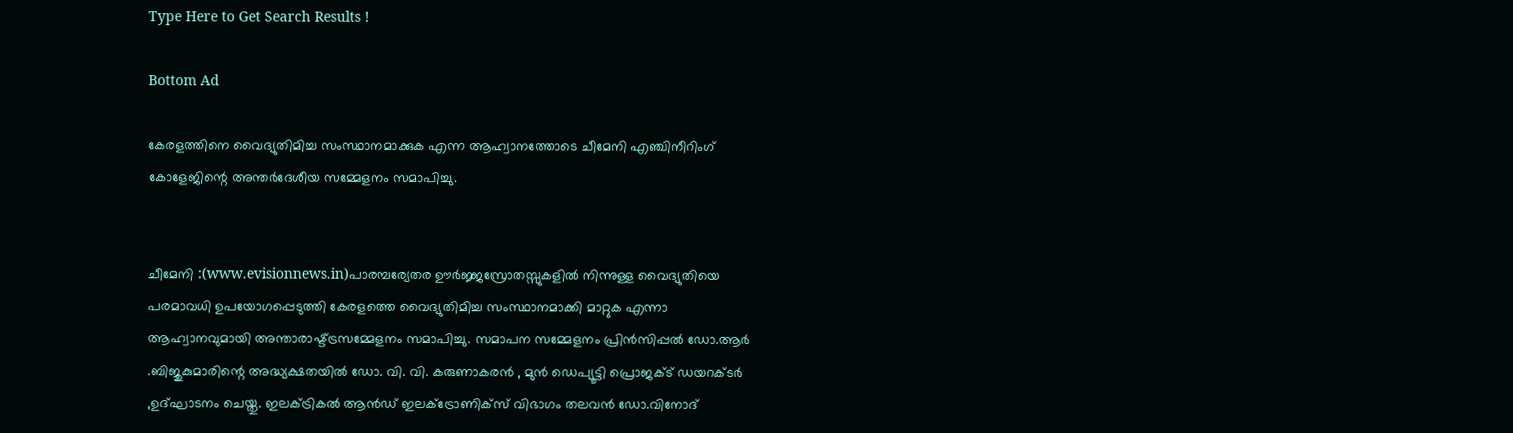Type Here to Get Search Results !

Bottom Ad

കേരളത്തിനെ വൈദ്യുതിമിച്ച സംസ്ഥാനമാക്കുക എന്ന ആഹ്വാനത്തോടെ ചീമേനി എഞ്ചിനീറിംഗ് കോളേജിന്റെ അന്തർദേശീയ സമ്മേളനം സമാപിച്ചു.


ചീമേനി :(www.evisionnews.in)പാരമ്പര്യേതര ഊർജ്ജസ്രോതസ്സുകളിൽ നിന്നുള്ള വൈദ്യുതിയെ പരമാവധി ഉപയോഗപ്പെടുത്തി കേരളത്തെ വൈദ്യുതിമിച്ച സംസ്ഥാനമാക്കി മാറ്റുക എന്നാ ആഹ്വാനവുമായി അന്താരാഷ്ട്ട്രസമ്മേളനം സമാപിച്ചു. സമാപന സമ്മേളനം പ്രിൻസിപ്പൽ ഡോ.ആർ .ബിജുകുമാരിന്റെ അദ്ധ്യക്ഷതയിൽ ഡോ. വി. വി. കരുണാകരൻ , മുൻ ഡെപ്യൂട്ടി പ്രൊജക്ട് ഡയറക്ടർ ,ഉദ്ഘാടനം ചെയ്തു. ഇലക്ട്രികൽ ആൻഡ്‌ ഇലക്ട്രോണിക്സ് വിഭാഗം തലവൻ ഡോ.വിനോദ്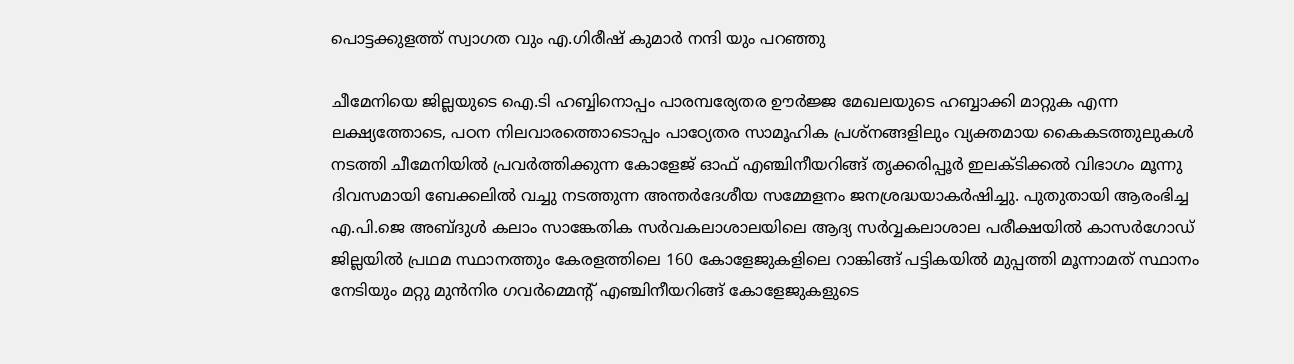പൊട്ടക്കുളത്ത് സ്വാഗത വും എ.ഗിരീഷ് കുമാർ നന്ദി യും പറഞ്ഞു

ചീമേനിയെ ജില്ലയുടെ ഐ.ടി ഹബ്ബിനൊപ്പം പാരമ്പര്യേതര ഊർജ്ജ മേഖലയുടെ ഹബ്ബാക്കി മാറ്റുക എന്ന ലക്ഷ്യത്തോടെ, പഠന നിലവാരത്തൊടൊപ്പം പാഠ്യേതര സാമൂഹിക പ്രശ്നങ്ങളിലും വ്യക്തമായ കൈകടത്തുലുകൾ നടത്തി ചീമേനിയിൽ പ്രവർത്തിക്കുന്ന കോളേജ് ഓഫ് എഞ്ചിനീയറിങ്ങ് തൃക്കരിപ്പൂർ ഇലക്ടിക്കൽ വിഭാഗം മൂന്നു ദിവസമായി ബേക്കലിൽ വച്ചു നടത്തുന്ന അന്തർദേശീയ സമ്മേളനം ജനശ്രദ്ധയാകർഷിച്ചു. പുതുതായി ആരംഭിച്ച എ.പി.ജെ അബ്ദുൾ കലാം സാങ്കേതിക സർവകലാശാലയിലെ ആദ്യ സർവ്വകലാശാല പരീക്ഷയിൽ കാസർഗോഡ് ജില്ലയിൽ പ്രഥമ സ്ഥാനത്തും കേരളത്തിലെ 160 കോളേജുകളിലെ റാങ്കിങ്ങ് പട്ടികയിൽ മുപ്പത്തി മൂന്നാമത് സ്ഥാനം നേടിയും മറ്റു മുൻനിര ഗവർമ്മെന്റ് എഞ്ചിനീയറിങ്ങ് കോളേജുകളുടെ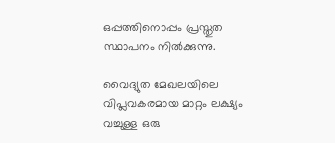ഒപ്പത്തിനൊപ്പം പ്രസ്തുത സ്ഥാപനം നിൽക്കുന്നു.

വൈദ്യുത മേഖലയിലെ വിപ്ലവകരമായ മാറ്റം ലക്ഷ്യം വച്ചുള്ള ഒരു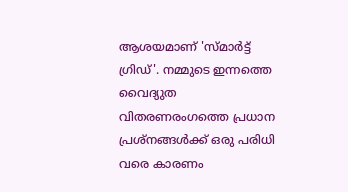ആശയമാണ് 'സ്മാർട്ട് ഗ്രിഡ്'. നമ്മുടെ ഇന്നത്തെ വൈദ്യുത വിതരണരംഗത്തെ പ്രധാന പ്രശ്നങ്ങൾക്ക് ഒരു പരിധി വരെ കാരണം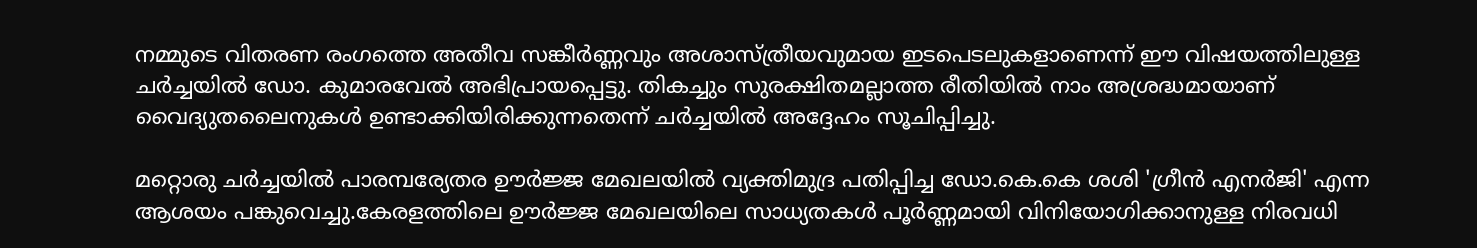നമ്മുടെ വിതരണ രംഗത്തെ അതീവ സങ്കീർണ്ണവും അശാസ്ത്രീയവുമായ ഇടപെടലുകളാണെന്ന് ഈ വിഷയത്തിലുള്ള ചർച്ചയിൽ ഡോ. കുമാരവേൽ അഭിപ്രായപ്പെട്ടു. തികച്ചും സുരക്ഷിതമല്ലാത്ത രീതിയിൽ നാം അശ്രദ്ധമായാണ് വൈദ്യുതലൈനുകൾ ഉണ്ടാക്കിയിരിക്കുന്നതെന്ന് ചർച്ചയിൽ അദ്ദേഹം സൂചിപ്പിച്ചു.

മറ്റൊരു ചർച്ചയിൽ പാരമ്പര്യേതര ഊർജ്ജ മേഖലയിൽ വ്യക്തിമുദ്ര പതിപ്പിച്ച ഡോ.കെ.കെ ശശി 'ഗ്രീൻ എനർജി' എന്ന ആശയം പങ്കുവെച്ചു.കേരളത്തിലെ ഊർജ്ജ മേഖലയിലെ സാധ്യതകൾ പൂർണ്ണമായി വിനിയോഗിക്കാനുള്ള നിരവധി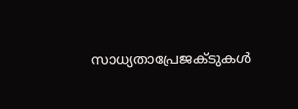സാധ്യതാപ്രേജക്ടുകൾ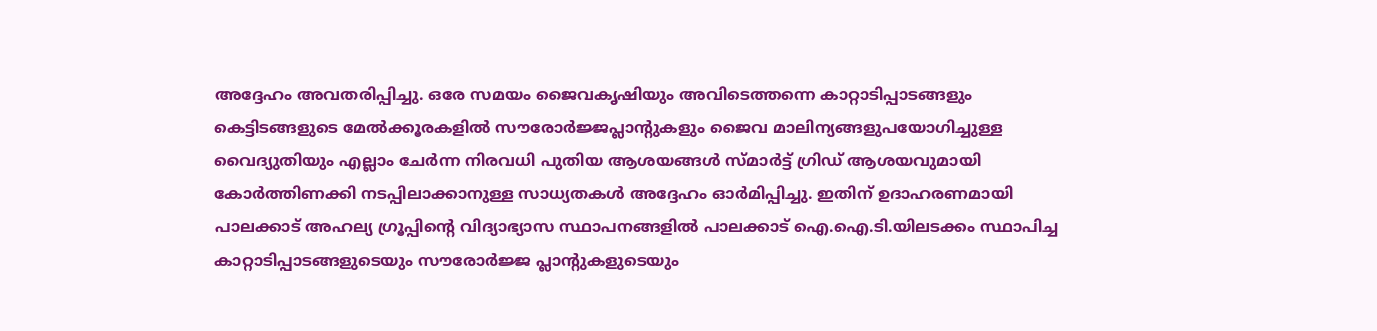അദ്ദേഹം അവതരിപ്പിച്ചു. ഒരേ സമയം ജൈവകൃഷിയും അവിടെത്തന്നെ കാറ്റാടിപ്പാടങ്ങളും കെട്ടിടങ്ങളുടെ മേൽക്കൂരകളിൽ സൗരോർജ്ജപ്ലാന്റുകളും ജൈവ മാലിന്യങ്ങളുപയോഗിച്ചുള്ള വൈദ്യുതിയും എല്ലാം ചേർന്ന നിരവധി പുതിയ ആശയങ്ങൾ സ്മാർട്ട് ഗ്രിഡ് ആശയവുമായി കോർത്തിണക്കി നടപ്പിലാക്കാനുള്ള സാധ്യതകൾ അദ്ദേഹം ഓർമിപ്പിച്ചു. ഇതിന് ഉദാഹരണമായി പാലക്കാട് അഹല്യ ഗ്രൂപ്പിന്റെ വിദ്യാഭ്യാസ സ്ഥാപനങ്ങളിൽ പാലക്കാട് ഐ.ഐ.ടി.യിലടക്കം സ്ഥാപിച്ച കാറ്റാടിപ്പാടങ്ങളുടെയും സൗരോർജ്ജ പ്ലാന്റുകളുടെയും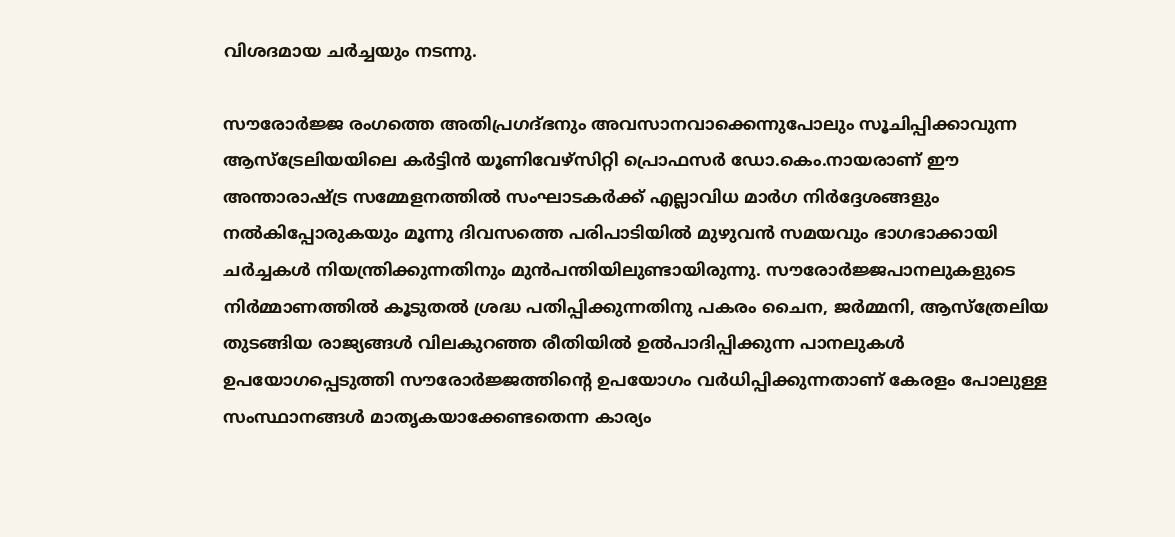വിശദമായ ചർച്ചയും നടന്നു.

സൗരോർജ്ജ രംഗത്തെ അതിപ്രഗദ്ഭനും അവസാനവാക്കെന്നുപോലും സൂചിപ്പിക്കാവുന്ന ആസ്ട്രേലിയയിലെ കർട്ടിൻ യൂണിവേഴ്സിറ്റി പ്രൊഫസർ ഡോ.കെം.നായരാണ് ഈ അന്താരാഷ്ട്ര സമ്മേളനത്തിൽ സംഘാടകർക്ക് എല്ലാവിധ മാർഗ നിർദ്ദേശങ്ങളും നൽകിപ്പോരുകയും മൂന്നു ദിവസത്തെ പരിപാടിയിൽ മുഴുവൻ സമയവും ഭാഗഭാക്കായി ചർച്ചകൾ നിയന്ത്രിക്കുന്നതിനും മുൻപന്തിയിലുണ്ടായിരുന്നു. സൗരോർജ്ജപാനലുകളുടെ നിർമ്മാണത്തിൽ കൂടുതൽ ശ്രദ്ധ പതിപ്പിക്കുന്നതിനു പകരം ചൈന, ജർമ്മനി, ആസ്ത്രേലിയ തുടങ്ങിയ രാജ്യങ്ങൾ വിലകുറഞ്ഞ രീതിയിൽ ഉൽപാദിപ്പിക്കുന്ന പാനലുകൾ ഉപയോഗപ്പെടുത്തി സൗരോർജ്ജത്തിന്റെ ഉപയോഗം വർധിപ്പിക്കുന്നതാണ് കേരളം പോലുള്ള സംസ്ഥാനങ്ങൾ മാതൃകയാക്കേണ്ടതെന്ന കാര്യം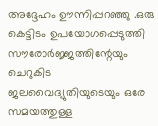അദ്ദേഹം ഊന്നിപ്പറഞ്ഞു .ഒരു കെട്ടിടം ഉപയോഗപ്പെടുത്തി സൗരോർജ്ജത്തിന്റേയും ചെറുകിട ജലവൈദ്യുതിയുടെയും ഒരേ സമയത്തുള്ള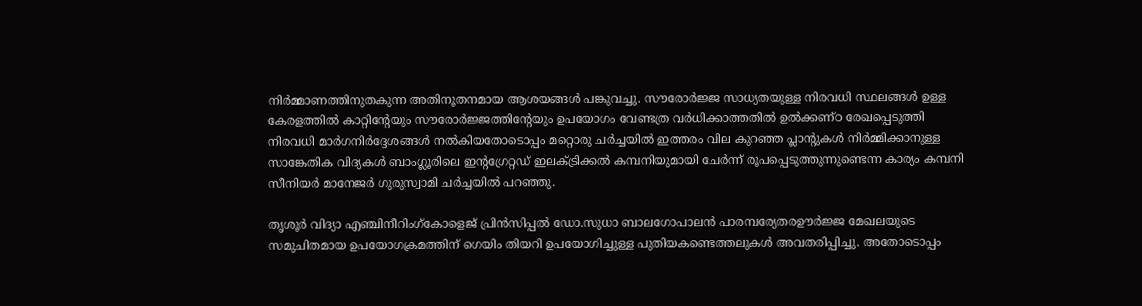നിർമ്മാണത്തിനുതകുന്ന അതിനൂതനമായ ആശയങ്ങൾ പങ്കുവച്ചു. സൗരോർജ്ജ സാധ്യതയുള്ള നിരവധി സ്ഥലങ്ങൾ ഉള്ള കേരളത്തിൽ കാറ്റിന്റേയും സൗരോർജ്ജത്തിന്റേയും ഉപയോഗം വേണ്ടത്ര വർധിക്കാത്തതിൽ ഉൽക്കണ്ഠ രേഖപ്പെടുത്തി നിരവധി മാർഗനിർദ്ദേശങ്ങൾ നൽകിയതോടൊപ്പം മറ്റൊരു ചർച്ചയിൽ ഇത്തരം വില കുറഞ്ഞ പ്ലാന്റുകൾ നിർമ്മിക്കാനുള്ള സാങ്കേതിക വിദ്യകൾ ബാംഗ്ലൂരിലെ ഇന്റഗ്രേറ്റഡ് ഇലക്ട്രിക്കൽ കമ്പനിയുമായി ചേർന്ന് രൂപപ്പെടുത്തുന്നുണ്ടെന്ന കാര്യം കമ്പനി സീനിയർ മാനേജർ ഗുരുസ്വാമി ചർച്ചയിൽ പറഞ്ഞു.

തൃശൂർ‍ വിദ്യാ എഞ്ചിനീറിംഗ്കോളെജ് പ്രിൻസിപ്പൽ‍ ഡോ.സുധാ ബാലഗോപാലൻ‍ പാരമ്പര്യേതരഊർജ്ജ മേഖലയുടെ സമുചിതമായ ഉപയോഗക്രമത്തിന് ഗെയിം തിയറി ഉപയോഗിച്ചുള്ള പുതിയകണ്ടെത്തലുകൾ അവതരിപ്പിച്ചു. അതോടൊപ്പം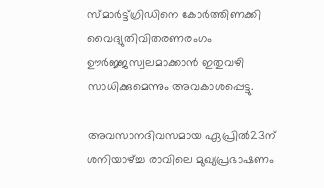സ്മാർട്ട്ഗ്രിഡിനെ കോർത്തിണക്കി വൈദ്യുതിവിതരണരംഗം ഊർജ്ജസ്വലമാക്കാന്‍ ഇതുവഴി സാധിക്കുമെന്നും അവകാശപ്പെട്ടു.

അവസാനദിവസമായ ഏപ്രിൽ23ന് ശനിയാഴ്ച്ച രാവിലെ മുഖ്യപ്രഭാഷണം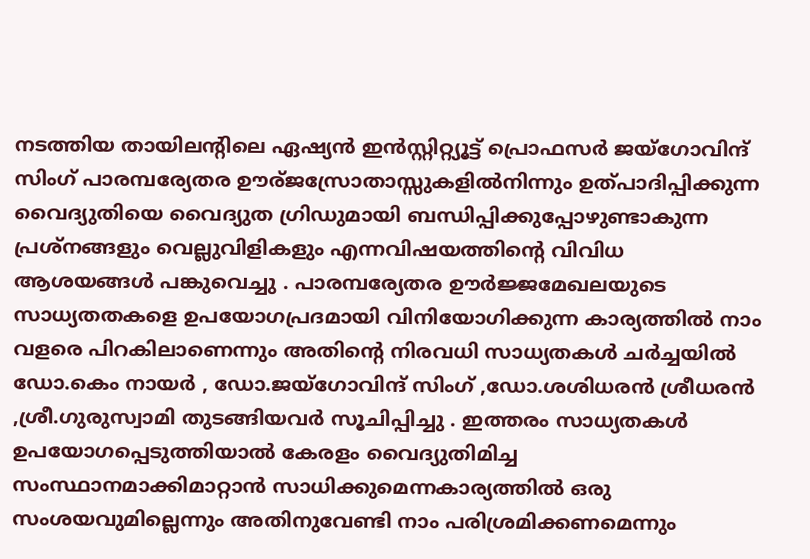നടത്തിയ തായിലന്റിലെ ഏഷ്യൻ ഇൻസ്റ്റിറ്റ്യൂട്ട് പ്രൊഫസർ ജയ്ഗോവിന്ദ് സിംഗ് പാരമ്പര്യേതര ഊര്ജസ്രോതാസ്സുകളില്‍നിന്നും ഉത്പാദിപ്പിക്കുന്ന വൈദ്യുതിയെ വൈദ്യുത ഗ്രിഡുമായി ബന്ധിപ്പിക്കുപ്പോഴുണ്ടാകുന്ന പ്രശ്നങ്ങളും വെല്ലുവിളികളും എന്നവിഷയത്തിന്റെ വിവിധ ആശയങ്ങൾ പങ്കുവെച്ചു . പാരമ്പര്യേതര ഊർജ്ജമേഖലയുടെ സാധ്യതതകളെ ഉപയോഗപ്രദമായി വിനിയോഗിക്കുന്ന കാര്യത്തിൽ നാം വളരെ പിറകിലാണെന്നും അതിന്റെ നിരവധി സാധ്യതകൾ ചർച്ചയിൽ‍ ഡോ.കെം നായർ , ഡോ.ജയ്ഗോവിന്ദ് സിംഗ് ,ഡോ.ശശിധരന്‍ ശ്രീധരൻ‍ ,ശ്രീ.ഗുരുസ്വാമി തുടങ്ങിയവര്‍ സൂചിപ്പിച്ചു . ഇത്തരം സാധ്യതകൾ ഉപയോഗപ്പെടുത്തിയാൽ കേരളം വൈദ്യുതിമിച്ച സംസ്ഥാനമാക്കിമാറ്റാൻ സാധിക്കുമെന്നകാര്യത്തില്‍ ഒരു സംശയവുമില്ലെന്നും അതിനുവേണ്ടി നാം പരിശ്രമിക്കണമെന്നും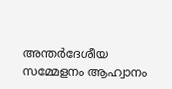അന്തർദേശീയ സമ്മേളനം ആഹ്വാനം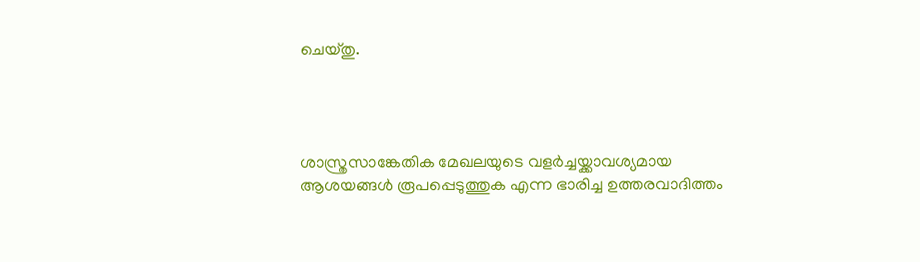ചെയ്തു.




ശാസ്ത്രസാങ്കേതിക മേഖലയുടെ വളർച്ചയ്ക്കാവശ്യമായ ആശയങ്ങൾ രൂപപ്പെടുത്തുക എന്ന ഭാരിച്ച ഉത്തരവാദിത്തം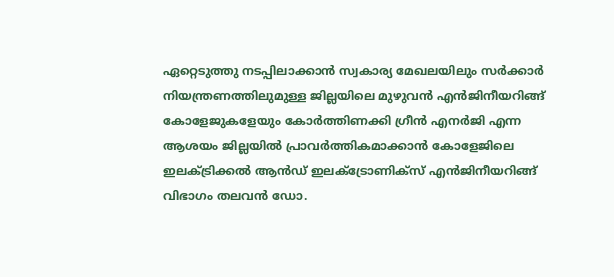ഏറ്റെടുത്തു നടപ്പിലാക്കാൻ സ്വകാര്യ മേഖലയിലും സർക്കാർ നിയന്ത്രണത്തിലുമുള്ള ജില്ലയിലെ മുഴുവൻ എൻജിനീയറിങ്ങ് കോളേജുകളേയും കോർത്തിണക്കി ഗ്രീൻ എനർജി എന്ന ആശയം ജില്ലയിൽ പ്രാവർത്തികമാക്കാൻ കോളേജിലെ ഇലക്ട്രിക്കൽ ആൻഡ് ഇലക്ട്രോണിക്സ് എൻജിനീയറിങ്ങ് വിഭാഗം തലവൻ ഡോ.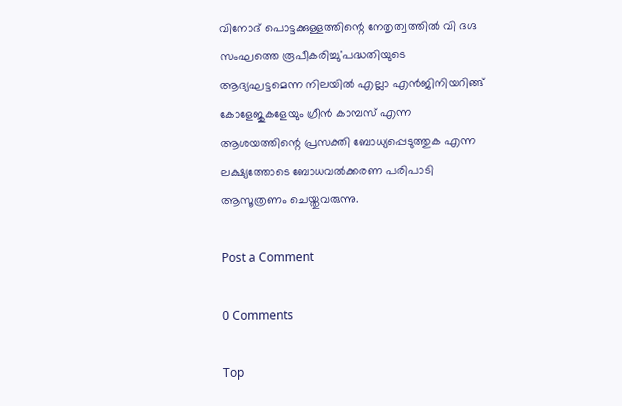വിനോദ് പൊട്ടക്കുള്ളത്തിന്റെ നേതൃത്വത്തിൽ വി ദഗ്ദ സംഘത്തെ രൂപീകരിച്ചു'പദ്ധതിയുടെ ആദ്യഘട്ടമെന്ന നിലയിൽ എല്ലാ എൻജിനിയറിങ്ങ് കോളേജുകളേയും ഗ്രീൻ കാമ്പസ് എന്ന ആശയത്തിന്റെ പ്രസക്തി ബോധ്യപ്പെടുത്തുക എന്ന ലക്ഷ്യത്തോടെ ബോധവൽക്കരണ പരിപാടി ആസൂത്രണം ചെയ്തുവരുന്നു.

Post a Comment

0 Comments

Top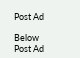Post Ad

Below Post Ad